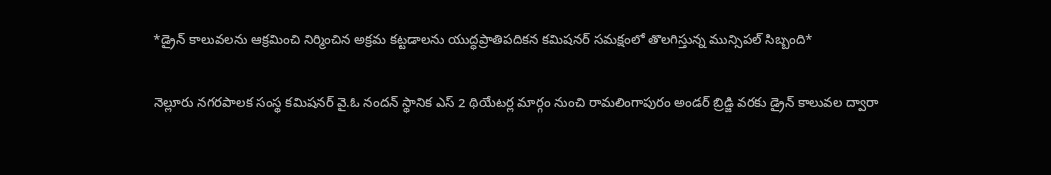*డ్రైన్ కాలువలను ఆక్రమించి నిర్మించిన అక్రమ కట్టడాలను యుద్ధప్రాతిపదికన కమిషనర్ సమక్షంలో తొలగిస్తున్న మున్సిపల్ సిబ్బంది*

నెల్లూరు నగరపాలక సంస్థ కమిషనర్ వై.ఓ నందన్ స్థానిక ఎస్ 2 థియేటర్ల మార్గం నుంచి రామలింగాపురం అండర్ బ్రిడ్జి వరకు డ్రైన్ కాలువల ద్వారా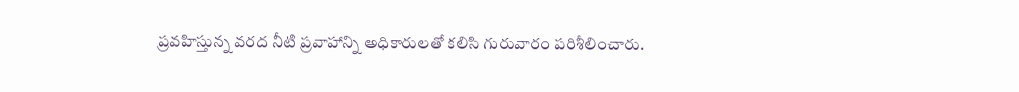ప్రవహిస్తున్న వరద నీటి ప్రవాహాన్ని అధికారులతో కలిసి గురువారం పరిశీలించారు.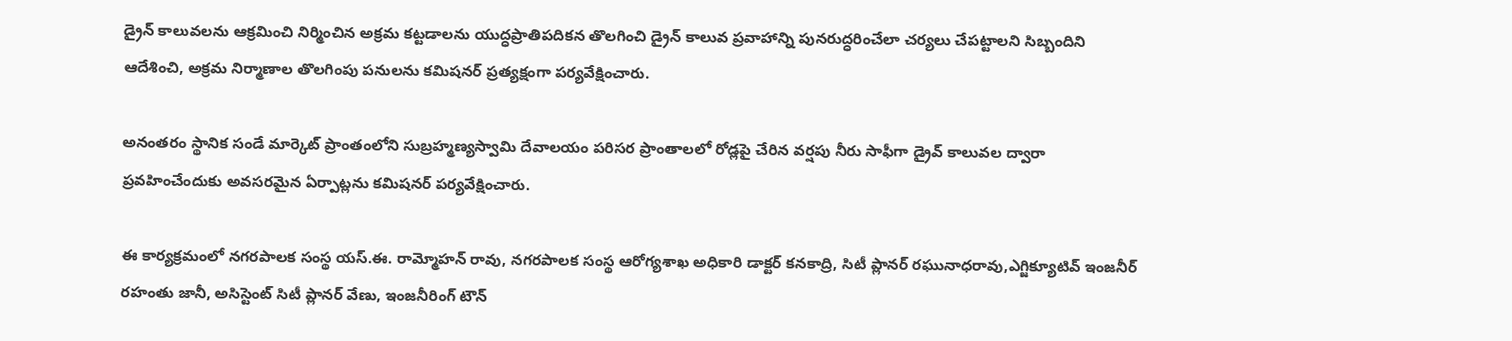డ్రైన్ కాలువలను ఆక్రమించి నిర్మించిన అక్రమ కట్టడాలను యుద్ధప్రాతిపదికన తొలగించి డ్రైన్ కాలువ ప్రవాహాన్ని పునరుద్ధరించేలా చర్యలు చేపట్టాలని సిబ్బందిని ఆదేశించి, అక్రమ నిర్మాణాల తొలగింపు పనులను కమిషనర్ ప్రత్యక్షంగా పర్యవేక్షించారు.

అనంతరం స్థానిక సండే మార్కెట్ ప్రాంతంలోని సుబ్రహ్మణ్యస్వామి దేవాలయం పరిసర ప్రాంతాలలో రోడ్లపై చేరిన వర్షపు నీరు సాఫీగా డ్రైవ్ కాలువల ద్వారా ప్రవహించేందుకు అవసరమైన ఏర్పాట్లను కమిషనర్ పర్యవేక్షించారు.

ఈ కార్యక్రమంలో నగరపాలక సంస్థ యస్.ఈ. రామ్మోహన్ రావు, నగరపాలక సంస్థ ఆరోగ్యశాఖ అధికారి డాక్టర్ కనకాద్రి, సిటీ ప్లానర్ రఘునాధరావు,ఎగ్జిక్యూటివ్ ఇంజనీర్ రహంతు జానీ, అసిస్టెంట్ సిటీ ప్లానర్ వేణు, ఇంజనీరింగ్ టౌన్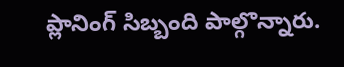ప్లానింగ్ సిబ్బంది పాల్గొన్నారు.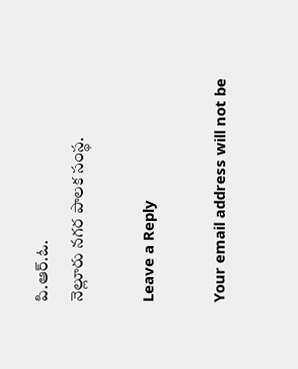పి.ఆర్.ఓ.
నెల్లూరు నగర పాలక సంస్థ.

Leave a Reply

Your email address will not be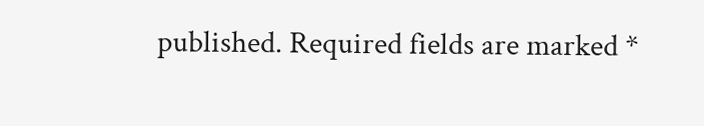published. Required fields are marked *